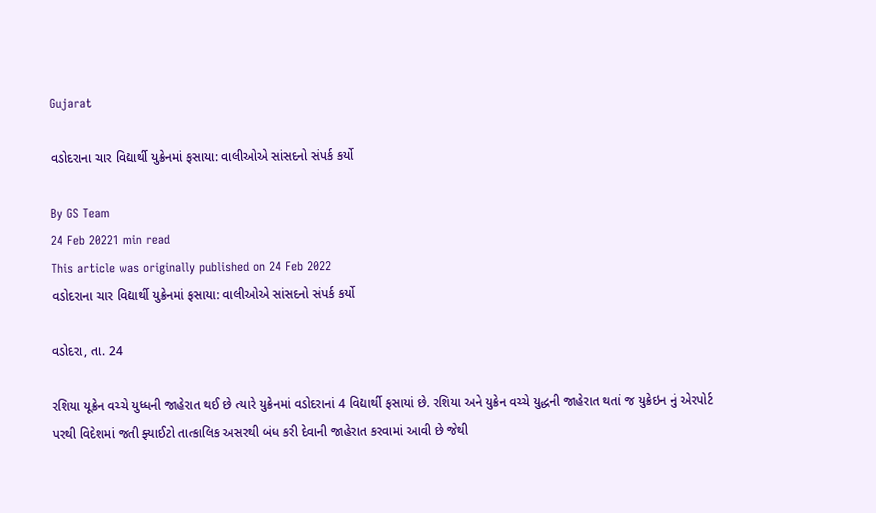Gujarat

વડોદરાના ચાર વિદ્યાર્થી યુક્રેનમાં ફસાયા: વાલીઓએ સાંસદનો સંપર્ક કર્યો

By GS Team
24 Feb 20221 min read
This article was originally published on 24 Feb 2022
વડોદરાના ચાર વિદ્યાર્થી યુક્રેનમાં ફસાયા: વાલીઓએ સાંસદનો સંપર્ક કર્યો

વડોદરા, તા. 24

રશિયા યૂક્રેન વચ્ચે યુધ્ધની જાહેરાત થઈ છે ત્યારે યુક્રેનમાં વડોદરાનાં 4 વિદ્યાર્થી ફસાયાં છે. રશિયા અને યુક્રેન વચ્ચે યુદ્ધની જાહેરાત થતાં જ યુક્રેઇન નું એરપોર્ટ પરથી વિદેશમાં જતી ફ્યાઈટો તાત્કાલિક અસરથી બંધ કરી દેવાની જાહેરાત કરવામાં આવી છે જેથી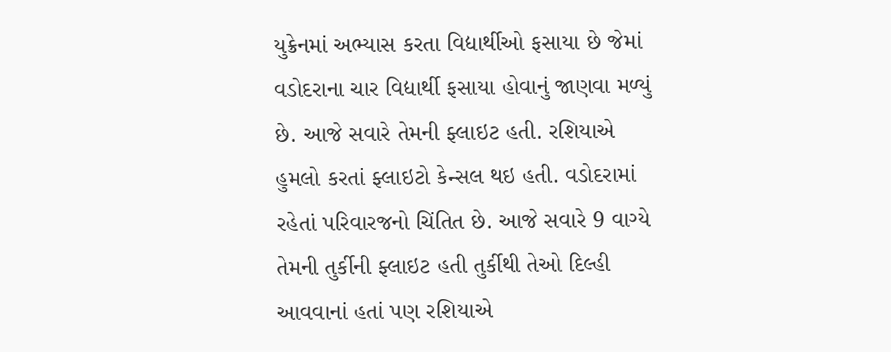યુક્રેનમાં અભ્યાસ કરતા વિદ્યાર્થીઓ ફસાયા છે જેમાં વડોદરાના ચાર વિદ્યાર્થી ફસાયા હોવાનું જાણવા મળ્યું છે. આજે સવારે તેમની ફ્લાઇટ હતી. રશિયાએ હુમલો કરતાં ફ્લાઇટો કેન્સલ થઇ હતી. વડોદરામાં રહેતાં પરિવારજનો ચિંતિત છે. આજે સવારે 9 વાગ્યે તેમની તુર્કીની ફ્લાઇટ હતી તુર્કીથી તેઓ દિલ્હી આવવાનાં હતાં પણ રશિયાએ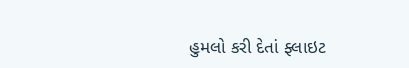હુમલો કરી દેતાં ફ્લાઇટ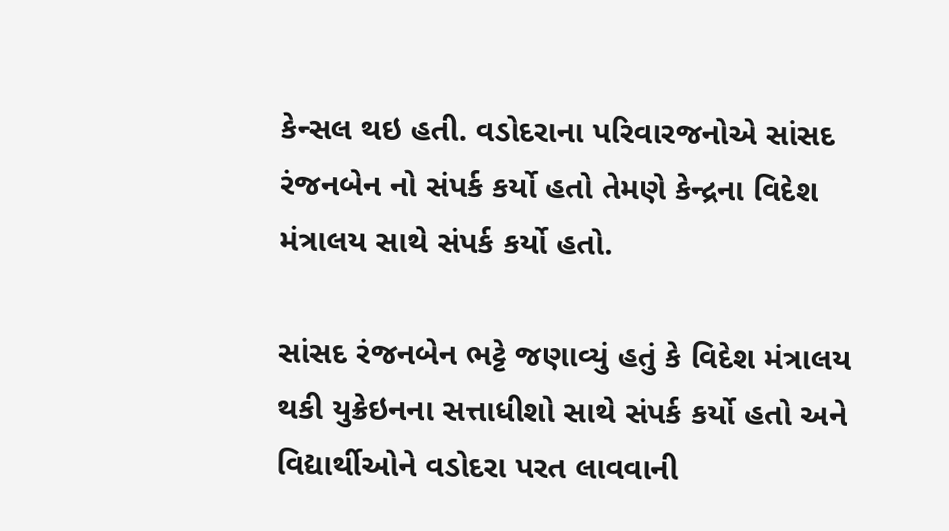કેન્સલ થઇ હતી. વડોદરાના પરિવારજનોએ સાંસદ રંજનબેન નો સંપર્ક કર્યો હતો તેમણે કેન્દ્રના વિદેશ મંત્રાલય સાથે સંપર્ક કર્યો હતો.

સાંસદ રંજનબેન ભટ્ટે જણાવ્યું હતું કે વિદેશ મંત્રાલય થકી યુક્રેઇનના સત્તાધીશો સાથે સંપર્ક કર્યો હતો અને વિદ્યાર્થીઓને વડોદરા પરત લાવવાની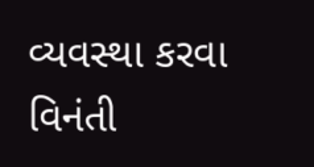વ્યવસ્થા કરવા વિનંતી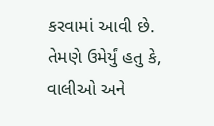કરવામાં આવી છે. તેમણે ઉમેર્યું હતુ કે, વાલીઓ અને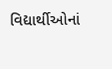વિદ્યાર્થીઓનાં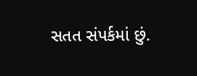સતત સંપર્કમાં છું.